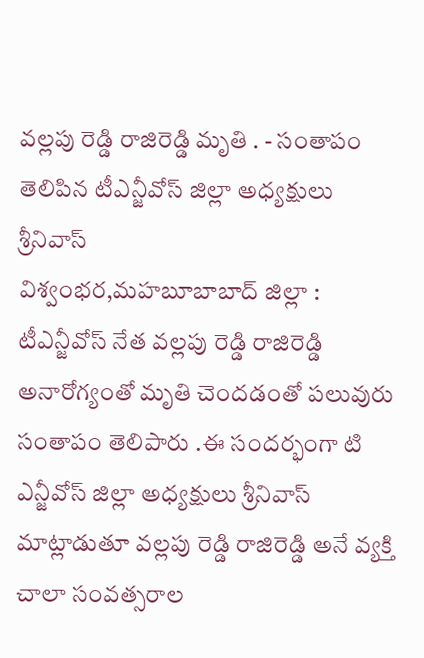వల్లపు రెడ్డి రాజిరెడ్డి మృతి . - సంతాపం తెలిపిన టీఎన్జీవోస్ జిల్లా అధ్యక్షులు శ్రీనివాస్
విశ్వంభర,మహబూబాబాద్ జిల్లా : టీఎన్జీవోస్ నేత వల్లపు రెడ్డి రాజిరెడ్డి అనారోగ్యంతో మృతి చెందడంతో పలువురు సంతాపం తెలిపారు .ఈ సందర్భంగా టి ఎన్జీవోస్ జిల్లా అధ్యక్షులు శ్రీనివాస్ మాట్లాడుతూ వల్లపు రెడ్డి రాజిరెడ్డి అనే వ్యక్తి చాలా సంవత్సరాల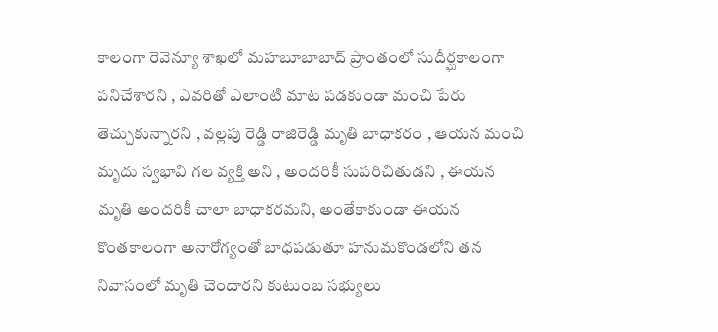కాలంగా రెవెన్యూ శాఖలో మహబూబాబాద్ ప్రాంతంలో సుదీర్ఘకాలంగా పనిచేశారని , ఎవరితో ఎలాంటి మాట పడకుండా మంచి పేరు తెచ్చుకున్నారని , వల్లపు రెడ్డి రాజిరెడ్డి మృతి బాధాకరం , ఆయన మంచి మృదు స్వభావి గల వ్యక్తి అని , అందరికీ సుపరిచితుడని , ఈయన మృతి అందరికీ చాలా బాధాకరమని, అంతేకాకుండా ఈయన కొంతకాలంగా అనారోగ్యంతో బాధపడుతూ హనుమకొండలోని తన నివాసంలో మృతి చెందారని కుటుంబ సభ్యులు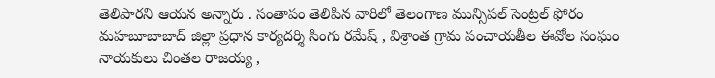తెలిపారని ఆయన అన్నారు . సంతాపం తెలిపిన వారిలో తెలంగాణ మున్సిపల్ సెంట్రల్ ఫోరం మహబూబాబాద్ జిల్లా ప్రధాన కార్యదర్శి సింగు రమేష్ , విశ్రాంత గ్రామ పంచాయతీల ఈవోల సంఘం నాయకులు చింతల రాజయ్య ,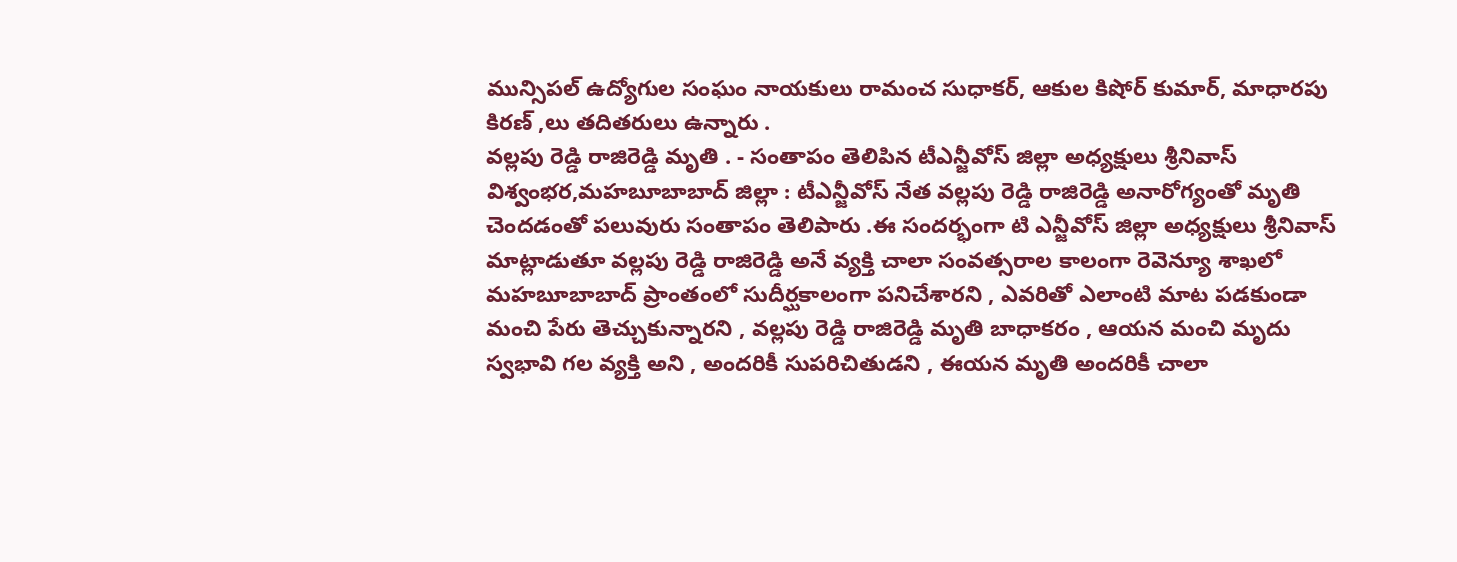మున్సిపల్ ఉద్యోగుల సంఘం నాయకులు రామంచ సుధాకర్, ఆకుల కిషోర్ కుమార్, మాధారపు కిరణ్ ,లు తదితరులు ఉన్నారు .
వల్లపు రెడ్డి రాజిరెడ్డి మృతి . - సంతాపం తెలిపిన టీఎన్జీవోస్ జిల్లా అధ్యక్షులు శ్రీనివాస్
విశ్వంభర,మహబూబాబాద్ జిల్లా : టీఎన్జీవోస్ నేత వల్లపు రెడ్డి రాజిరెడ్డి అనారోగ్యంతో మృతి చెందడంతో పలువురు సంతాపం తెలిపారు .ఈ సందర్భంగా టి ఎన్జీవోస్ జిల్లా అధ్యక్షులు శ్రీనివాస్ మాట్లాడుతూ వల్లపు రెడ్డి రాజిరెడ్డి అనే వ్యక్తి చాలా సంవత్సరాల కాలంగా రెవెన్యూ శాఖలో మహబూబాబాద్ ప్రాంతంలో సుదీర్ఘకాలంగా పనిచేశారని , ఎవరితో ఎలాంటి మాట పడకుండా మంచి పేరు తెచ్చుకున్నారని , వల్లపు రెడ్డి రాజిరెడ్డి మృతి బాధాకరం , ఆయన మంచి మృదు స్వభావి గల వ్యక్తి అని , అందరికీ సుపరిచితుడని , ఈయన మృతి అందరికీ చాలా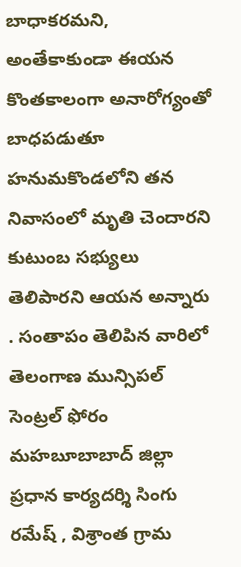బాధాకరమని, అంతేకాకుండా ఈయన కొంతకాలంగా అనారోగ్యంతో బాధపడుతూ హనుమకొండలోని తన నివాసంలో మృతి చెందారని కుటుంబ సభ్యులు తెలిపారని ఆయన అన్నారు . సంతాపం తెలిపిన వారిలో తెలంగాణ మున్సిపల్ సెంట్రల్ ఫోరం మహబూబాబాద్ జిల్లా ప్రధాన కార్యదర్శి సింగు రమేష్ , విశ్రాంత గ్రామ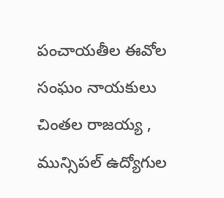పంచాయతీల ఈవోల సంఘం నాయకులు చింతల రాజయ్య , మున్సిపల్ ఉద్యోగుల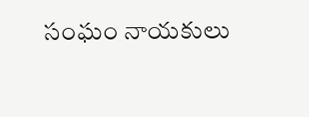సంఘం నాయకులు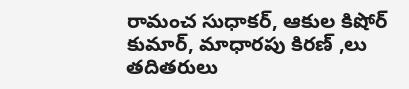రామంచ సుధాకర్, ఆకుల కిషోర్ కుమార్, మాధారపు కిరణ్ ,లు తదితరులు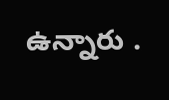ఉన్నారు .